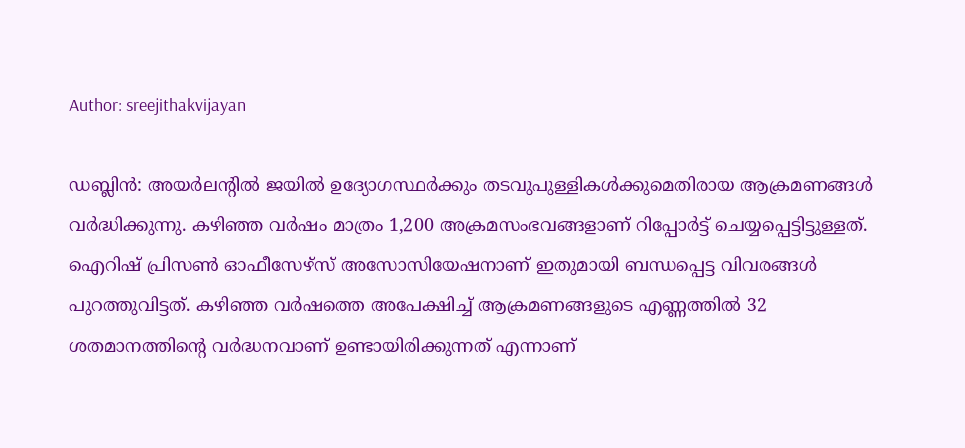Author: sreejithakvijayan

ഡബ്ലിൻ: അയർലന്റിൽ ജയിൽ ഉദ്യോഗസ്ഥർക്കും തടവുപുള്ളികൾക്കുമെതിരായ ആക്രമണങ്ങൾ വർദ്ധിക്കുന്നു. കഴിഞ്ഞ വർഷം മാത്രം 1,200 അക്രമസംഭവങ്ങളാണ് റിപ്പോർട്ട് ചെയ്യപ്പെട്ടിട്ടുള്ളത്. ഐറിഷ് പ്രിസൺ ഓഫീസേഴ്‌സ് അസോസിയേഷനാണ് ഇതുമായി ബന്ധപ്പെട്ട വിവരങ്ങൾ പുറത്തുവിട്ടത്. കഴിഞ്ഞ വർഷത്തെ അപേക്ഷിച്ച് ആക്രമണങ്ങളുടെ എണ്ണത്തിൽ 32 ശതമാനത്തിന്റെ വർദ്ധനവാണ് ഉണ്ടായിരിക്കുന്നത് എന്നാണ്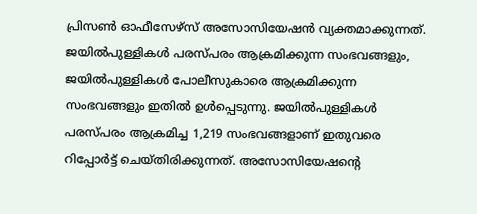പ്രിസൺ ഓഫീസേഴ്‌സ് അസോസിയേഷൻ വ്യക്തമാക്കുന്നത്. ജയിൽപുള്ളികൾ പരസ്പരം ആക്രമിക്കുന്ന സംഭവങ്ങളും, ജയിൽപുള്ളികൾ പോലീസുകാരെ ആക്രമിക്കുന്ന സംഭവങ്ങളും ഇതിൽ ഉൾപ്പെടുന്നു. ജയിൽപുള്ളികൾ പരസ്പരം ആക്രമിച്ച 1,219 സംഭവങ്ങളാണ് ഇതുവരെ റിപ്പോർട്ട് ചെയ്തിരിക്കുന്നത്. അസോസിയേഷന്റെ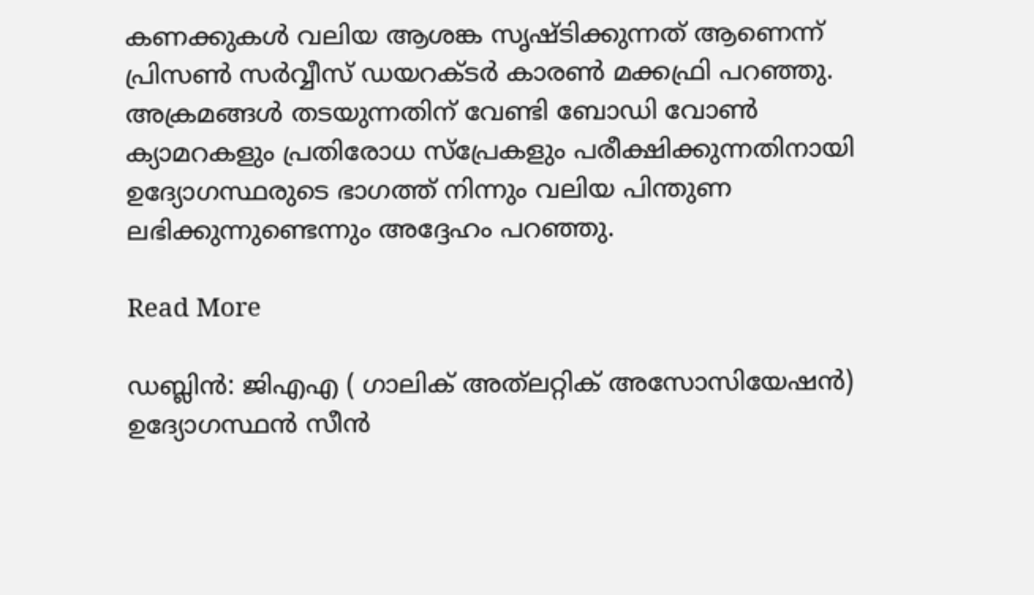കണക്കുകൾ വലിയ ആശങ്ക സൃഷ്ടിക്കുന്നത് ആണെന്ന് പ്രിസൺ സർവ്വീസ് ഡയറക്ടർ കാരൺ മക്കഫ്രി പറഞ്ഞു. അക്രമങ്ങൾ തടയുന്നതിന് വേണ്ടി ബോഡി വോൺ ക്യാമറകളും പ്രതിരോധ സ്‌പ്രേകളും പരീക്ഷിക്കുന്നതിനായി ഉദ്യോഗസ്ഥരുടെ ഭാഗത്ത് നിന്നും വലിയ പിന്തുണ ലഭിക്കുന്നുണ്ടെന്നും അദ്ദേഹം പറഞ്ഞു.

Read More

ഡബ്ലിൻ: ജിഎഎ ( ഗാലിക് അത്‌ലറ്റിക് അസോസിയേഷൻ) ഉദ്യോഗസ്ഥൻ സീൻ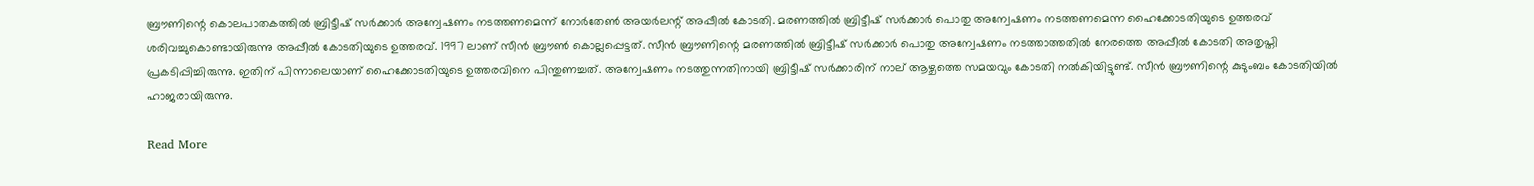ബ്രൗണിന്റെ കൊലപാതകത്തിൽ ബ്രിട്ടീഷ് സർക്കാർ അന്വേഷണം നടത്തണമെന്ന് നോർതേൺ അയർലന്റ് അപ്പീൽ കോടതി. മരണത്തിൽ ബ്രിട്ടീഷ് സർക്കാർ പൊതു അന്വേഷണം നടത്തണമെന്ന ഹൈക്കോടതിയുടെ ഉത്തരവ് ശരിവച്ചുകൊണ്ടായിരുന്നു അപ്പീൽ കോടതിയുടെ ഉത്തരവ്. 1997 ലാണ് സീൻ ബ്രൗൺ കൊല്ലപ്പെട്ടത്. സീൻ ബ്രൗണിന്റെ മരണത്തിൽ ബ്രിട്ടീഷ് സർക്കാർ പൊതു അന്വേഷണം നടത്താത്തതിൽ നേരത്തെ അപ്പീൽ കോടതി അതൃപ്തി പ്രകടിപ്പിച്ചിരുന്നു. ഇതിന് പിന്നാലെയാണ് ഹൈക്കോടതിയുടെ ഉത്തരവിനെ പിന്തുണച്ചത്. അന്വേഷണം നടത്തുന്നതിനായി ബ്രിട്ടീഷ് സർക്കാരിന് നാല് ആഴ്ചത്തെ സമയവും കോടതി നൽകിയിട്ടുണ്ട്. സീൻ ബ്രൗണിന്റെ കുടുംബം കോടതിയിൽ ഹാജരായിരുന്നു.

Read More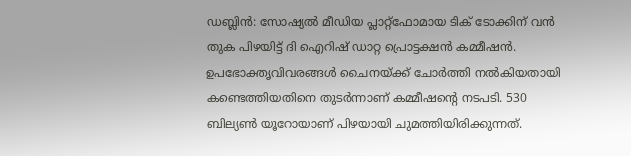ഡബ്ലിൻ: സോഷ്യൽ മീഡിയ പ്ലാറ്റ്‌ഫോമായ ടിക് ടോക്കിന് വൻ തുക പിഴയിട്ട് ദി ഐറിഷ് ഡാറ്റ പ്രൊട്ടക്ഷൻ കമ്മീഷൻ. ഉപഭോക്തൃവിവരങ്ങൾ ചൈനയ്ക്ക് ചോർത്തി നൽകിയതായി കണ്ടെത്തിയതിനെ തുടർന്നാണ് കമ്മീഷന്റെ നടപടി. 530 ബില്യൺ യൂറോയാണ് പിഴയായി ചുമത്തിയിരിക്കുന്നത്.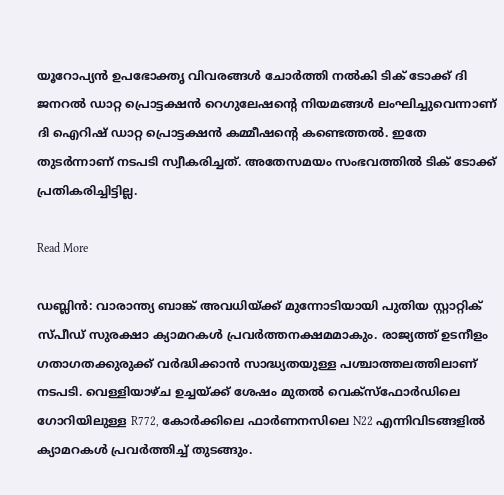യൂറോപ്യൻ ഉപഭോക്തൃ വിവരങ്ങൾ ചോർത്തി നൽകി ടിക് ടോക്ക് ദി ജനറൽ ഡാറ്റ പ്രൊട്ടക്ഷൻ റെഗുലേഷന്റെ നിയമങ്ങൾ ലംഘിച്ചുവെന്നാണ് ദി ഐറിഷ് ഡാറ്റ പ്രൊട്ടക്ഷൻ കമ്മീഷന്റെ കണ്ടെത്തൽ. ഇതേ തുടർന്നാണ് നടപടി സ്വീകരിച്ചത്. അതേസമയം സംഭവത്തിൽ ടിക് ടോക്ക് പ്രതികരിച്ചിട്ടില്ല.

Read More

ഡബ്ലിൻ: വാരാന്ത്യ ബാങ്ക് അവധിയ്ക്ക് മുന്നോടിയായി പുതിയ സ്റ്റാറ്റിക് സ്പീഡ് സുരക്ഷാ ക്യാമറകൾ പ്രവർത്തനക്ഷമമാകും. രാജ്യത്ത് ഉടനീളം ഗതാഗതക്കുരുക്ക് വർദ്ധിക്കാൻ സാദ്ധ്യതയുള്ള പശ്ചാത്തലത്തിലാണ് നടപടി. വെള്ളിയാഴ്ച ഉച്ചയ്ക്ക് ശേഷം മുതൽ വെക്സ്ഫോർഡിലെ ഗോറിയിലുള്ള R772, കോർക്കിലെ ഫാർണനസിലെ N22 എന്നിവിടങ്ങളിൽ ക്യാമറകൾ പ്രവർത്തിച്ച് തുടങ്ങും.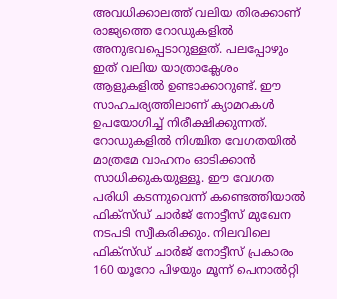അവധിക്കാലത്ത് വലിയ തിരക്കാണ് രാജ്യത്തെ റോഡുകളിൽ അനുഭവപ്പെടാറുള്ളത്. പലപ്പോഴും ഇത് വലിയ യാത്രാക്ലേശം ആളുകളിൽ ഉണ്ടാക്കാറുണ്ട്. ഈ സാഹചര്യത്തിലാണ് ക്യാമറകൾ ഉപയോഗിച്ച് നിരീക്ഷിക്കുന്നത്. റോഡുകളിൽ നിശ്ചിത വേഗതയിൽ മാത്രമേ വാഹനം ഓടിക്കാൻ സാധിക്കുകയുള്ളൂ. ഈ വേഗത പരിധി കടന്നുവെന്ന് കണ്ടെത്തിയാൽ ഫിക്‌സ്ഡ് ചാർജ് നോട്ടീസ് മുഖേന നടപടി സ്വീകരിക്കും. നിലവിലെ ഫിക്‌സ്ഡ് ചാർജ് നോട്ടീസ് പ്രകാരം 160 യൂറോ പിഴയും മൂന്ന് പെനാൽറ്റി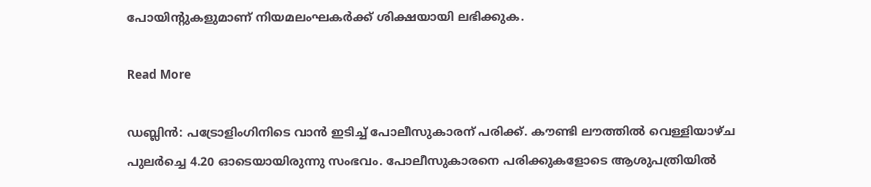പോയിന്റുകളുമാണ് നിയമലംഘകർക്ക് ശിക്ഷയായി ലഭിക്കുക.

Read More

ഡബ്ലിൻ: പട്രോളിംഗിനിടെ വാൻ ഇടിച്ച് പോലീസുകാരന് പരിക്ക്. കൗണ്ടി ലൗത്തിൽ വെള്ളിയാഴ്ച പുലർച്ചെ 4.20 ഓടെയായിരുന്നു സംഭവം. പോലീസുകാരനെ പരിക്കുകളോടെ ആശുപത്രിയിൽ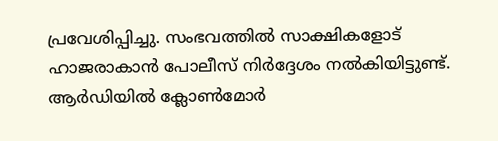പ്രവേശിപ്പിച്ചു. സംഭവത്തിൽ സാക്ഷികളോട് ഹാജരാകാൻ പോലീസ് നിർദ്ദേശം നൽകിയിട്ടുണ്ട്. ആർഡിയിൽ ക്ലോൺമോർ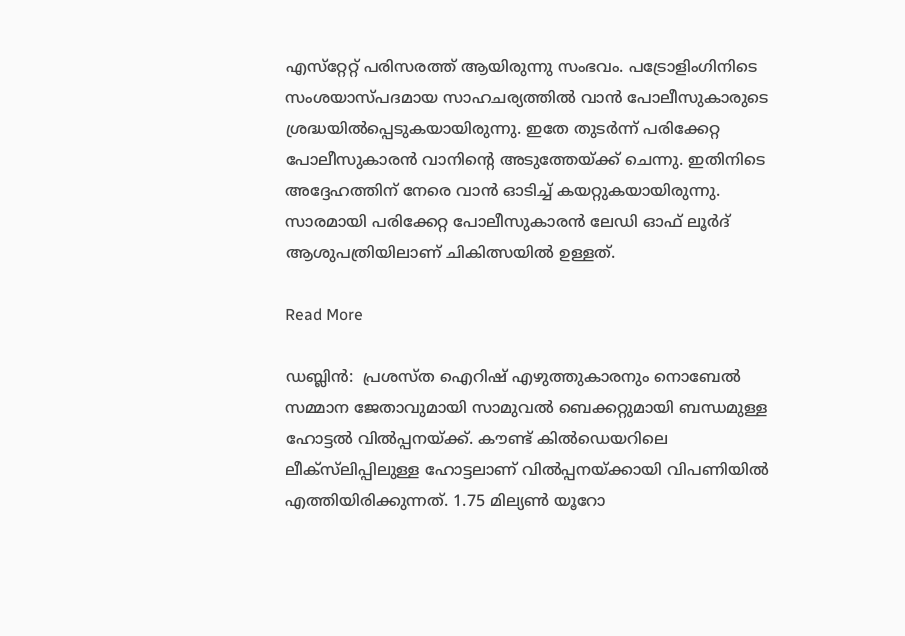എസ്‌റ്റേറ്റ് പരിസരത്ത് ആയിരുന്നു സംഭവം. പട്രോളിംഗിനിടെ സംശയാസ്പദമായ സാഹചര്യത്തിൽ വാൻ പോലീസുകാരുടെ ശ്രദ്ധയിൽപ്പെടുകയായിരുന്നു. ഇതേ തുടർന്ന് പരിക്കേറ്റ പോലീസുകാരൻ വാനിന്റെ അടുത്തേയ്ക്ക് ചെന്നു. ഇതിനിടെ അദ്ദേഹത്തിന് നേരെ വാൻ ഓടിച്ച് കയറ്റുകയായിരുന്നു. സാരമായി പരിക്കേറ്റ പോലീസുകാരൻ ലേഡി ഓഫ് ലൂർദ് ആശുപത്രിയിലാണ് ചികിത്സയിൽ ഉള്ളത്.

Read More

ഡബ്ലിൻ:  പ്രശസ്ത ഐറിഷ് എഴുത്തുകാരനും നൊബേൽ സമ്മാന ജേതാവുമായി സാമുവൽ ബെക്കറ്റുമായി ബന്ധമുള്ള ഹോട്ടൽ വിൽപ്പനയ്ക്ക്. കൗണ്ട് കിൽഡെയറിലെ ലീക്‌സ്‌ലിപ്പിലുള്ള ഹോട്ടലാണ് വിൽപ്പനയ്ക്കായി വിപണിയിൽ എത്തിയിരിക്കുന്നത്. 1.75 മില്യൺ യൂറോ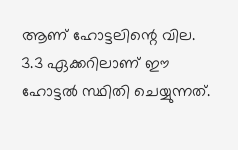ആണ് ഹോട്ടലിന്റെ വില. 3.3 ഏക്കറിലാണ് ഈ ഹോട്ടൽ സ്ഥിതി ചെയ്യുന്നത്.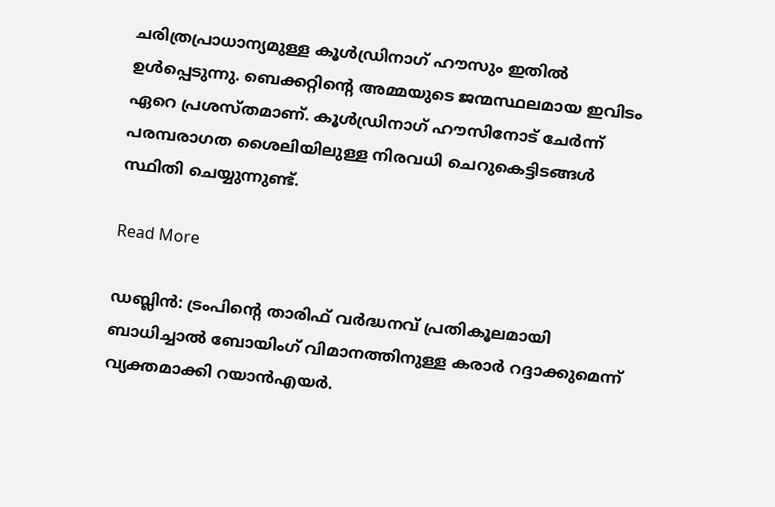ചരിത്രപ്രാധാന്യമുള്ള കൂൾഡ്രിനാഗ് ഹൗസും ഇതിൽ ഉൾപ്പെടുന്നു. ബെക്കറ്റിന്റെ അമ്മയുടെ ജന്മസ്ഥലമായ ഇവിടം ഏറെ പ്രശസ്തമാണ്. കൂൾഡ്രിനാഗ് ഹൗസിനോട് ചേർന്ന് പരമ്പരാഗത ശൈലിയിലുള്ള നിരവധി ചെറുകെട്ടിടങ്ങൾ സ്ഥിതി ചെയ്യുന്നുണ്ട്.

Read More

ഡബ്ലിൻ: ട്രംപിന്റെ താരിഫ് വർദ്ധനവ് പ്രതികൂലമായി ബാധിച്ചാൽ ബോയിംഗ് വിമാനത്തിനുള്ള കരാർ റദ്ദാക്കുമെന്ന് വ്യക്തമാക്കി റയാൻഎയർ.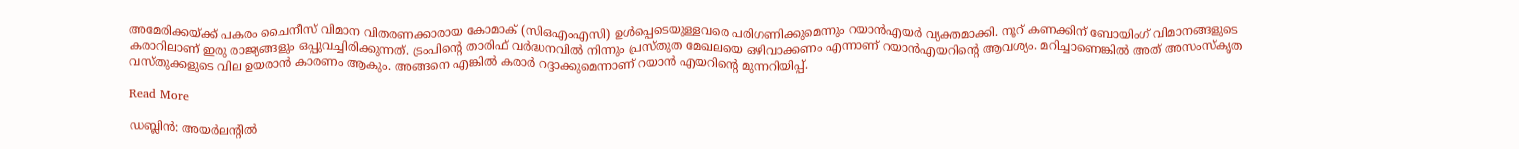അമേരിക്കയ്ക്ക് പകരം ചൈനീസ് വിമാന വിതരണക്കാരായ കോമാക് (സിഒഎംഎസി) ഉൾപ്പെടെയുള്ളവരെ പരിഗണിക്കുമെന്നും റയാൻഎയർ വ്യക്തമാക്കി. നൂറ് കണക്കിന് ബോയിംഗ് വിമാനങ്ങളുടെ കരാറിലാണ് ഇരു രാജ്യങ്ങളും ഒപ്പുവച്ചിരിക്കുന്നത്. ട്രംപിന്റെ താരിഫ് വർദ്ധനവിൽ നിന്നും പ്രസ്തുത മേഖലയെ ഒഴിവാക്കണം എന്നാണ് റയാൻഎയറിന്റെ ആവശ്യം. മറിച്ചാണെങ്കിൽ അത് അസംസ്‌കൃത വസ്തുക്കളുടെ വില ഉയരാൻ കാരണം ആകും. അങ്ങനെ എങ്കിൽ കരാർ റദ്ദാക്കുമെന്നാണ് റയാൻ എയറിന്റെ മുന്നറിയിപ്പ്.

Read More

ഡബ്ലിൻ: അയർലന്റിൽ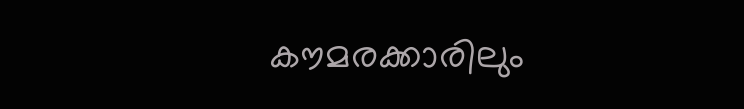കൗമരക്കാരിലും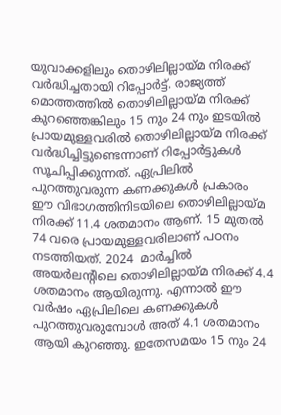യുവാക്കളിലും തൊഴിലില്ലായ്മ നിരക്ക് വർദ്ധിച്ചതായി റിപ്പോർട്ട്. രാജ്യത്ത് മൊത്തത്തിൽ തൊഴിലില്ലായ്മ നിരക്ക് കുറഞ്ഞെങ്കിലും 15 നും 24 നും ഇടയിൽ പ്രായമുള്ളവരിൽ തൊഴിലില്ലായ്മ നിരക്ക് വർദ്ധിച്ചിട്ടുണ്ടെന്നാണ് റിപ്പോർട്ടുകൾ സൂചിപ്പിക്കുന്നത്. ഏപ്രിലിൽ പുറത്തുവരുന്ന കണക്കുകൾ പ്രകാരം ഈ വിഭാഗത്തിനിടയിലെ തൊഴിലില്ലായ്മ നിരക്ക് 11.4 ശതമാനം ആണ്. 15 മുതൽ 74 വരെ പ്രായമുള്ളവരിലാണ് പഠനം നടത്തിയത്. 2024  മാർച്ചിൽ അയർലന്റിലെ തൊഴിലില്ലായ്മ നിരക്ക് 4.4 ശതമാനം ആയിരുന്നു. എന്നാൽ ഈ വർഷം ഏപ്രിലിലെ കണക്കുകൾ പുറത്തുവരുമ്പോൾ അത് 4.1 ശതമാനം ആയി കുറഞ്ഞു. ഇതേസമയം 15 നും 24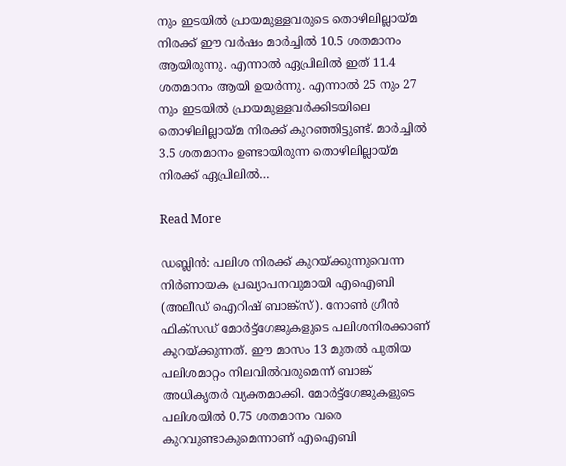നും ഇടയിൽ പ്രായമുള്ളവരുടെ തൊഴിലില്ലായ്മ നിരക്ക് ഈ വർഷം മാർച്ചിൽ 10.5 ശതമാനം ആയിരുന്നു. എന്നാൽ ഏപ്രിലിൽ ഇത് 11.4 ശതമാനം ആയി ഉയർന്നു. എന്നാൽ 25 നും 27 നും ഇടയിൽ പ്രായമുള്ളവർക്കിടയിലെ തൊഴിലില്ലായ്മ നിരക്ക് കുറഞ്ഞിട്ടുണ്ട്. മാർച്ചിൽ 3.5 ശതമാനം ഉണ്ടായിരുന്ന തൊഴിലില്ലായ്മ നിരക്ക് ഏപ്രിലിൽ…

Read More

ഡബ്ലിൻ: പലിശ നിരക്ക് കുറയ്ക്കുന്നുവെന്ന നിർണായക പ്രഖ്യാപനവുമായി എഐബി (അലീഡ് ഐറിഷ് ബാങ്ക്‌സ്). നോൺ ഗ്രീൻ ഫിക്സഡ് മോർട്ട്ഗേജുകളുടെ പലിശനിരക്കാണ് കുറയ്ക്കുന്നത്. ഈ മാസം 13 മുതൽ പുതിയ പലിശമാറ്റം നിലവിൽവരുമെന്ന് ബാങ്ക് അധികൃതർ വ്യക്തമാക്കി. മോർട്ട്ഗേജുകളുടെ പലിശയിൽ 0.75 ശതമാനം വരെ കുറവുണ്ടാകുമെന്നാണ് എഐബി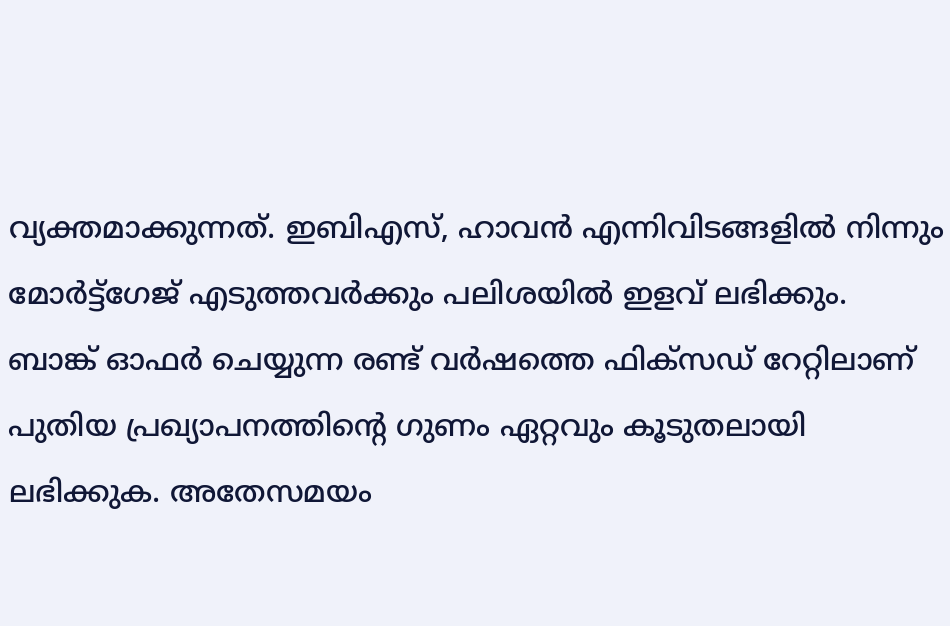വ്യക്തമാക്കുന്നത്. ഇബിഎസ്, ഹാവൻ എന്നിവിടങ്ങളിൽ നിന്നും മോർട്ട്‌ഗേജ് എടുത്തവർക്കും പലിശയിൽ ഇളവ് ലഭിക്കും. ബാങ്ക് ഓഫർ ചെയ്യുന്ന രണ്ട് വർഷത്തെ ഫിക്സഡ് റേറ്റിലാണ് പുതിയ പ്രഖ്യാപനത്തിന്റെ ഗുണം ഏറ്റവും കൂടുതലായി ലഭിക്കുക. അതേസമയം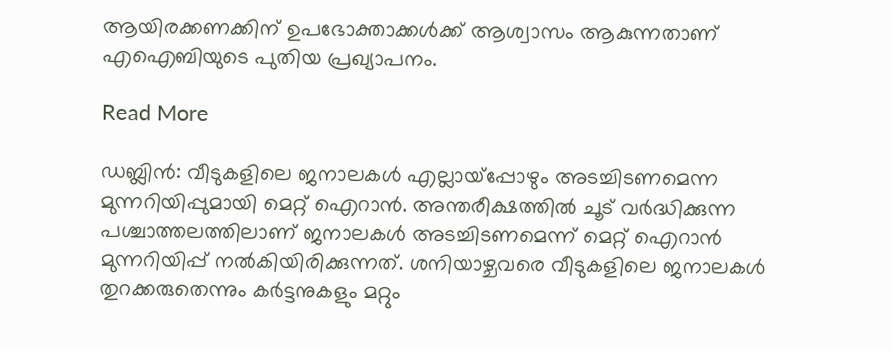ആയിരക്കണക്കിന് ഉപഭോക്താക്കൾക്ക് ആശ്വാസം ആകുന്നതാണ് എഐബിയുടെ പുതിയ പ്രഖ്യാപനം.

Read More

ഡബ്ലിൻ: വീടുകളിലെ ജനാലകൾ എല്ലായ്‌പ്പോഴും അടച്ചിടണമെന്ന മുന്നറിയിപ്പുമായി മെറ്റ് ഐറാൻ. അന്തരീക്ഷത്തിൽ ചൂട് വർദ്ധിക്കുന്ന പശ്ചാത്തലത്തിലാണ് ജനാലകൾ അടച്ചിടണമെന്ന് മെറ്റ് ഐറാൻ മുന്നറിയിപ്പ് നൽകിയിരിക്കുന്നത്. ശനിയാഴ്ചവരെ വീടുകളിലെ ജനാലകൾ തുറക്കരുതെന്നും കർട്ടനുകളും മറ്റും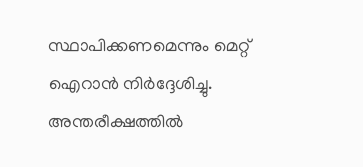സ്ഥാപിക്കണമെന്നും മെറ്റ് ഐറാൻ നിർദ്ദേശിച്ചു. അന്തരീക്ഷത്തിൽ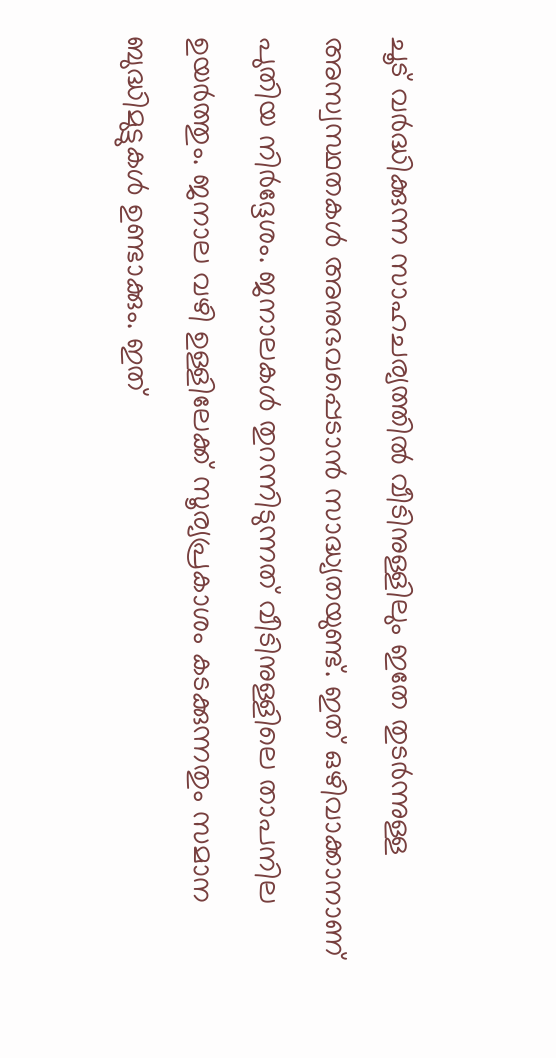ചൂട് വർദ്ധിക്കുന്ന സാഹചര്യത്തിൽ വീടിനുള്ളിലും ഇതേ തുടർന്നുള്ള അസ്വസ്ഥതകൾ അനുഭവപ്പെടാൻ സാദ്ധ്യതയുണ്ട്. ഇത് ഒഴിവാക്കാനാണ് പുതിയ നിർദ്ദേശം. ജനാലകൾ തുറന്നിടുന്നത് വീടിനുള്ളിലെ താപനില ഉയർത്തും. ജനാല വഴി ഉള്ളിലേക്ക് സൂര്യപ്രകാശം കടക്കുന്നതും സമാന ബുദ്ധിമുട്ടുകൾ ഉണ്ടാക്കും. ഇത്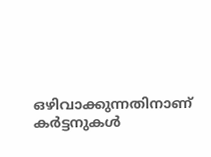ഒഴിവാക്കുന്നതിനാണ് കർട്ടനുകൾ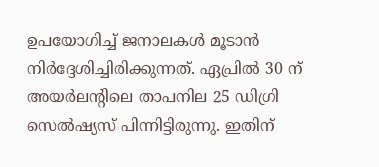ഉപയോഗിച്ച് ജനാലകൾ മൂടാൻ നിർദ്ദേശിച്ചിരിക്കുന്നത്. ഏപ്രിൽ 30 ന് അയർലന്റിലെ താപനില 25 ഡിഗ്രി സെൽഷ്യസ് പിന്നിട്ടിരുന്നു. ഇതിന്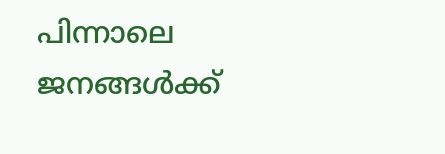പിന്നാലെ ജനങ്ങൾക്ക്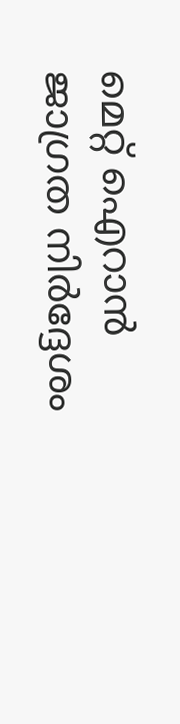മെറ്റ് ഐറാൻ ജാഗ്രത നിർദ്ദേശം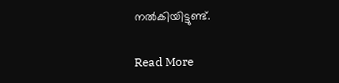നൽകിയിട്ടുണ്ട്.

Read More